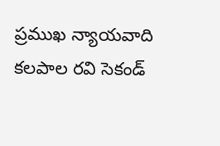ప్రముఖ న్యాయవాది కలపాల రవి సెకండ్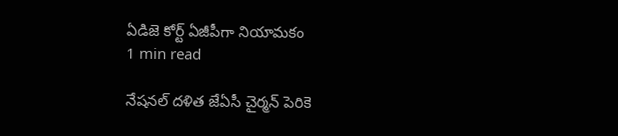ఏడిజె కోర్ట్ ఏజీపీగా నియామకం
1 min read

నేషనల్ దళిత జేఏసీ చైర్మన్ పెరికె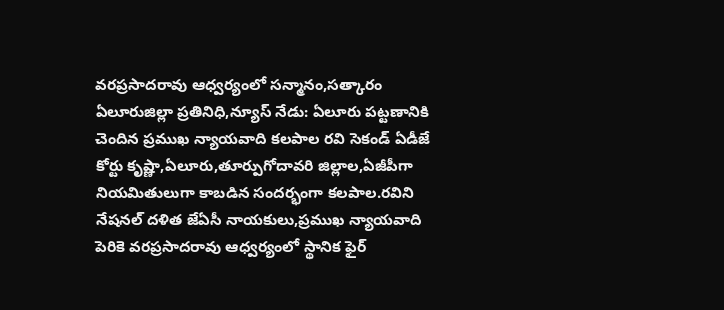వరప్రసాదరావు ఆధ్వర్యంలో సన్మానం,సత్కారం
ఏలూరుజిల్లా ప్రతినిధి,న్యూస్ నేడు: ఏలూరు పట్టణానికి చెందిన ప్రముఖ న్యాయవాది కలపాల రవి సెకండ్ ఏడీజే కోర్టు కృష్ణా,ఏలూరు,తూర్పుగోదావరి జిల్లాల,ఏజీపీగా నియమితులుగా కాబడిన సందర్భంగా కలపాల.రవిని నేషనల్ దళిత జేఏసీ నాయకులు,ప్రముఖ న్యాయవాది పెరికె వరప్రసాదరావు ఆధ్వర్యంలో స్థానిక ఫైర్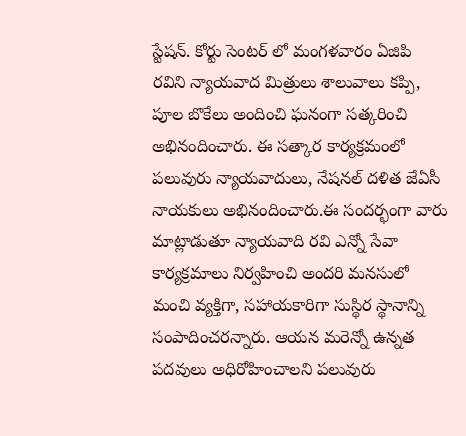స్టేషన్. కోర్టు సెంటర్ లో మంగళవారం ఏజిపి రవిని న్యాయవాద మిత్రులు శాలువాలు కప్పి, పూల బొకేలు అందించి ఘనంగా సత్కరించి అభినందించారు. ఈ సత్కార కార్యక్రమంలో పలువురు న్యాయవాదులు, నేషనల్ దళిత జేఏసీ నాయకులు అభినందించారు.ఈ సందర్భంగా వారు మాట్లాడుతూ న్యాయవాది రవి ఎన్నో సేవా కార్యక్రమాలు నిర్వహించి అందరి మనసులో మంచి వ్యక్తిగా, సహాయకారిగా సుస్థిర స్థానాన్ని సంపాదించరన్నారు. ఆయన మరెన్నో ఉన్నత పదవులు అధిరోహించాలని పలువురు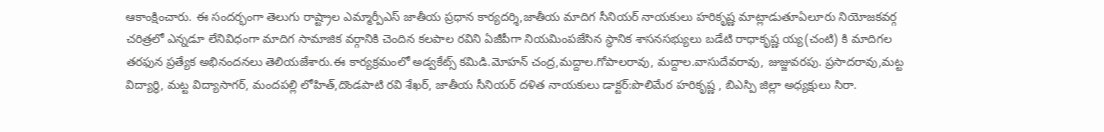ఆకాంక్షించారు. ఈ సందర్భంగా తెలుగు రాష్ట్రాల ఎమ్మార్పీఎస్ జాతీయ ప్రధాన కార్యదర్శి,జాతీయ మాదిగ సీనియర్ నాయకులు హరికృష్ణ మాట్లాడుతూఏలూరు నియోజకవర్గ చరిత్రలో ఎన్నడూ లేనివిధంగా మాదిగ సామాజిక వర్గానికి చెందిన కలపాల రవిని ఏజీపీగా నియమింపజేసిన స్థానిక శాసనసభ్యులు బడేటి రాధాకృష్ణ య్య(చంటి) కి మాదిగల తరఫున ప్రత్యేక అభినందనలు తెలియజేశారు.ఈ కార్యక్రమంలో అడ్వకేట్స్ కమిడి.మోహన్ చంద్ర,మద్దాల.గోపాలరావు, మద్దాల.వాసుదేవరావు, జుజ్జువరపు. ప్రసాదరావు,మట్ట విద్యార్థి, మట్ట విద్యాసాగర్, మందపల్లి లోహిత్,దొండపాటి రవి శేఖర్, జాతీయ సీనియర్ దళిత నాయకులు డాక్టర్:పొలిమేర హరికృష్ణ , బిఎస్పి జిల్లా అధ్యక్షులు సిరా.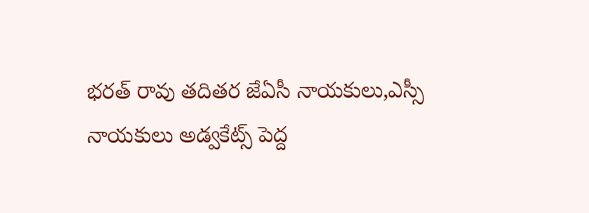భరత్ రావు తదితర జేఏసీ నాయకులు,ఎస్సీ నాయకులు అడ్వకేట్స్ పెద్ద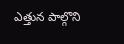ఎత్తున పాల్గొని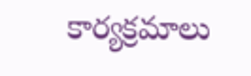కార్యక్రమాలు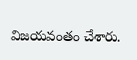విజయవంతం చేశారు.